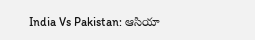India Vs Pakistan: ఆసియా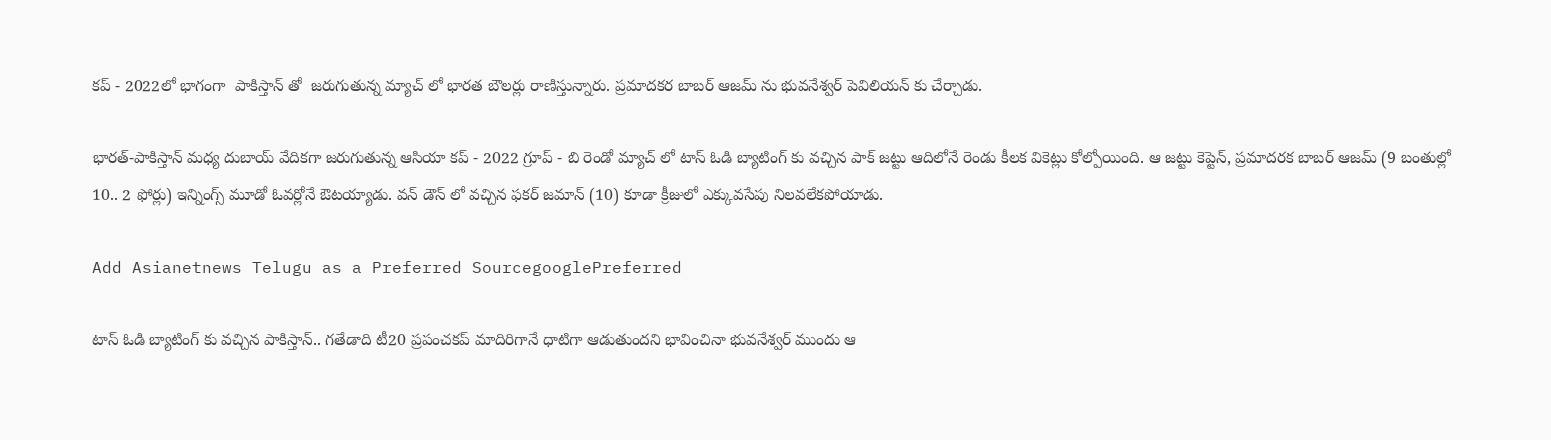కప్ - 2022లో భాగంగా  పాకిస్తాన్ తో  జరుగుతున్న మ్యాచ్ లో భారత బౌలర్లు రాణిస్తున్నారు. ప్రమాదకర బాబర్ ఆజమ్ ను భువనేశ్వర్ పెవిలియన్ కు చేర్చాడు.

భారత్-పాకిస్తాన్ మధ్య దుబాయ్ వేదికగా జరుగుతున్న ఆసియా కప్ - 2022 గ్రూప్ - బి రెండో మ్యాచ్ లో టాస్ ఓడి బ్యాటింగ్ కు వచ్చిన పాక్ జట్టు ఆదిలోనే రెండు కీలక వికెట్లు కోల్పోయింది. ఆ జట్టు కెప్టెన్, ప్రమాదరక బాబర్ ఆజమ్ (9 బంతుల్లో 10.. 2 ఫోర్లు) ఇన్నింగ్స్ మూడో ఓవర్లోనే ఔటయ్యాడు. వన్ డౌన్ లో వచ్చిన ఫకర్ జమాన్ (10) కూడా క్రీజులో ఎక్కువసేపు నిలవలేకపోయాడు.

Add Asianetnews Telugu as a Preferred SourcegooglePreferred

టాస్ ఓడి బ్యాటింగ్ కు వచ్చిన పాకిస్తాన్.. గతేడాది టీ20 ప్రపంచకప్ మాదిరిగానే ధాటిగా ఆడుతుందని భావించినా భువనేశ్వర్ ముందు ఆ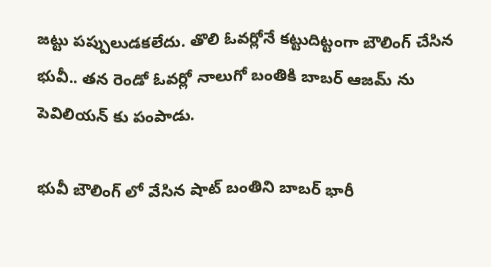జట్టు పప్పులుడకలేదు. తొలి ఓవర్లోనే కట్టుదిట్టంగా బౌలింగ్ చేసిన భువీ.. తన రెండో ఓవర్లో నాలుగో బంతికి బాబర్ ఆజమ్ ను పెవిలియన్ కు పంపాడు.

భువీ బౌలింగ్ లో వేసిన షాట్ బంతిని బాబర్ భారీ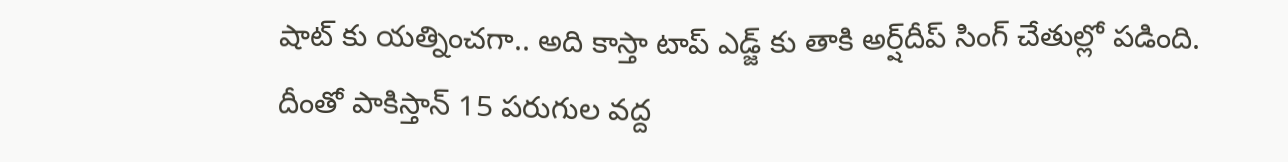షాట్ కు యత్నించగా.. అది కాస్తా టాప్ ఎడ్జ్ కు తాకి అర్ష్‌దీప్ సింగ్ చేతుల్లో పడింది. దీంతో పాకిస్తాన్ 15 పరుగుల వద్ద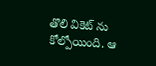తొలి వికెట్ ను కోల్పోయింది. ఆ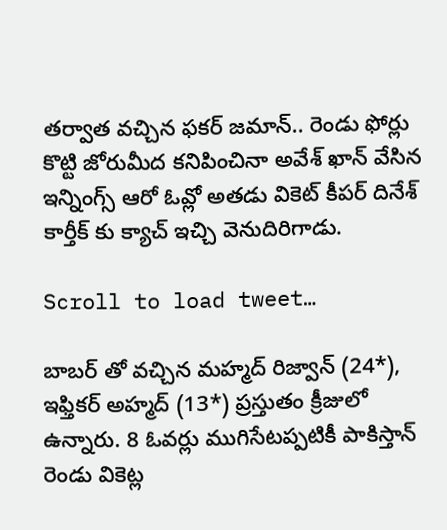తర్వాత వచ్చిన ఫకర్ జమాన్.. రెండు ఫోర్లు కొట్టి జోరుమీద కనిపించినా అవేశ్ ఖాన్ వేసిన ఇన్నింగ్స్ ఆరో ఓవ్లో అతడు వికెట్ కీపర్ దినేశ్ కార్తీక్ కు క్యాచ్ ఇచ్చి వెనుదిరిగాడు.

Scroll to load tweet…

బాబర్ తో వచ్చిన మహ్మద్ రిజ్వాన్ (24*), ఇఫ్తికర్ అహ్మద్ (13*) ప్రస్తుతం క్రీజులో ఉన్నారు. 8 ఓవర్లు ముగిసేటప్పటికీ పాకిస్తాన్ రెండు వికెట్ల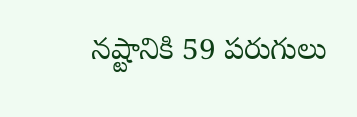నష్టానికి 59 పరుగులు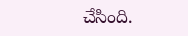చేసింది.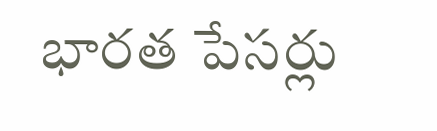భారత పేసర్లు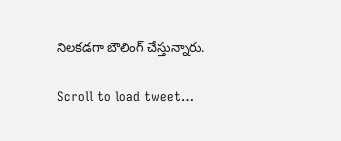నిలకడగా బౌలింగ్ చేస్తున్నారు.

Scroll to load tweet…